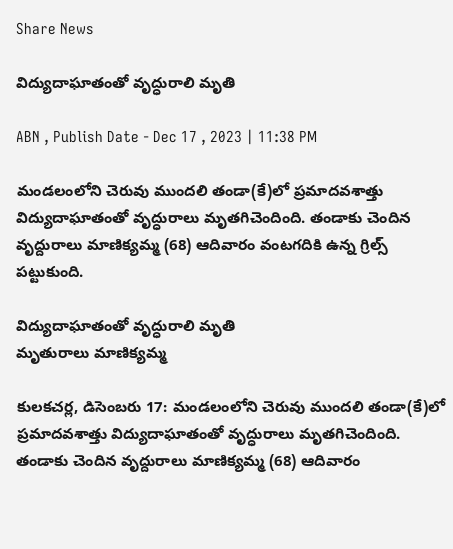Share News

విద్యుదాఘాతంతో వృద్ధురాలి మృతి

ABN , Publish Date - Dec 17 , 2023 | 11:38 PM

మండలంలోని చెరువు ముందలి తండా(కే)లో ప్రమాదవశాత్తు విద్యుదాఘాతంతో వృద్ధురాలు మృతగిచెందింది. తండాకు చెందిన వృద్దురాలు మాణిక్యమ్మ (68) ఆదివారం వంటగదికి ఉన్న గ్రిల్స్‌ పట్టుకుంది.

విద్యుదాఘాతంతో వృద్ధురాలి మృతి
మృతురాలు మాణిక్యమ్మ

కులకచర్ల, డిసెంబరు 17: మండలంలోని చెరువు ముందలి తండా(కే)లో ప్రమాదవశాత్తు విద్యుదాఘాతంతో వృద్ధురాలు మృతగిచెందింది. తండాకు చెందిన వృద్దురాలు మాణిక్యమ్మ (68) ఆదివారం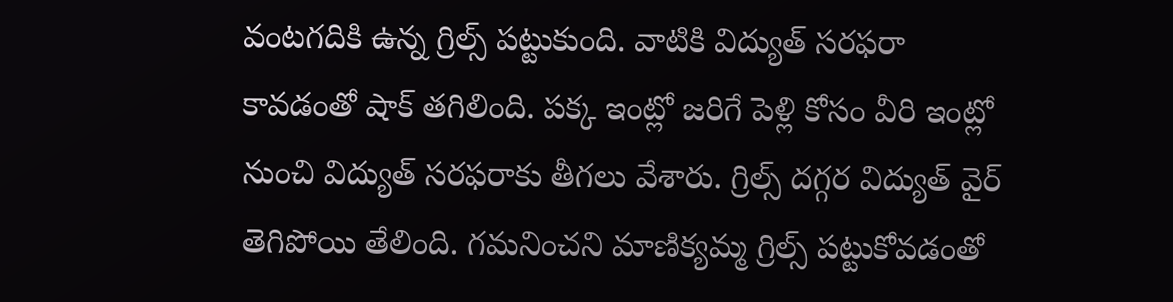వంటగదికి ఉన్న గ్రిల్స్‌ పట్టుకుంది. వాటికి విద్యుత్‌ సరఫరా కావడంతో షాక్‌ తగిలింది. పక్క ఇంట్లో జరిగే పెళ్లి కోసం వీరి ఇంట్లో నుంచి విద్యుత్‌ సరఫరాకు తీగలు వేశారు. గ్రిల్స్‌ దగ్గర విద్యుత్‌ వైర్‌ తెగిపోయి తేలింది. గమనించని మాణిక్యమ్మ గ్రిల్స్‌ పట్టుకోవడంతో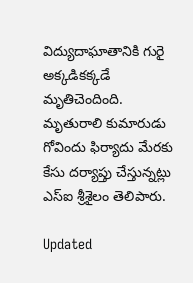విద్యుదాఘాతానికి గురై అక్కడికక్కడే మృతిచెందింది. మృతురాలి కుమారుడు గోవిందు ఫిర్యాదు మేరకు కేసు దర్యాప్తు చేస్తున్నట్లు ఎస్‌ఐ శ్రీశైలం తెలిపారు.

Updated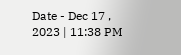Date - Dec 17 , 2023 | 11:38 PM